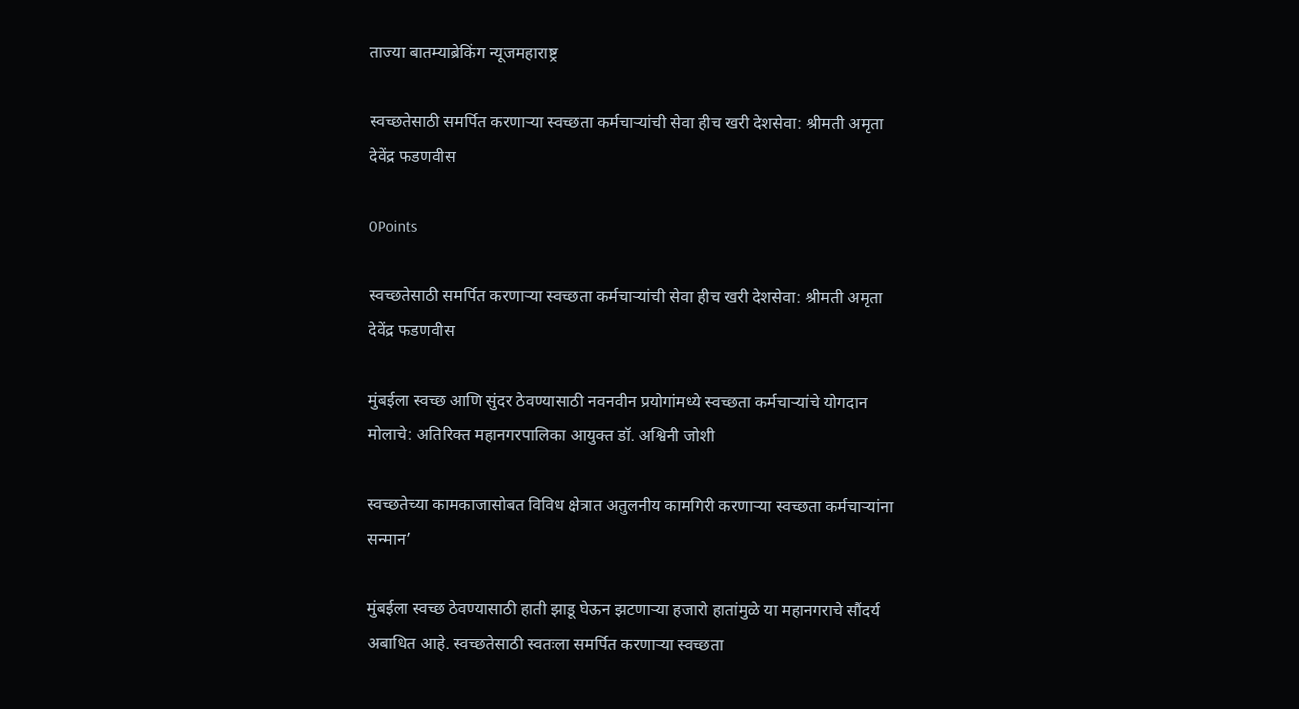ताज्या बातम्याब्रेकिंग न्यूजमहाराष्ट्र

स्वच्छतेसाठी समर्पित करणाऱ्या स्वच्छता कर्मचाऱ्यांची सेवा हीच खरी देशसेवा: श्रीमती अमृता देवेंद्र फडणवीस

0Points

स्वच्छतेसाठी समर्पित करणाऱ्या स्वच्छता कर्मचाऱ्यांची सेवा हीच खरी देशसेवा: श्रीमती अमृता देवेंद्र फडणवीस

मुंबईला स्वच्छ आणि सुंदर ठेवण्यासाठी नवनवीन प्रयोगांमध्ये स्वच्छता कर्मचाऱ्यांचे योगदान मोलाचे: अतिरिक्त महानगरपालिका आयुक्त डॉ. अश्विनी जोशी

स्वच्छतेच्या कामकाजासोबत विविध क्षेत्रात अतुलनीय कामगिरी करणाऱ्या स्वच्छता कर्मचाऱ्यांना सन्मान’

मुंबईला स्वच्छ ठेवण्यासाठी हाती झाडू घेऊन झटणाऱ्या हजारो हातांमुळे या महानगराचे सौंदर्य अबाधित आहे. स्वच्छतेसाठी स्वतःला समर्पित करणाऱ्या स्वच्छता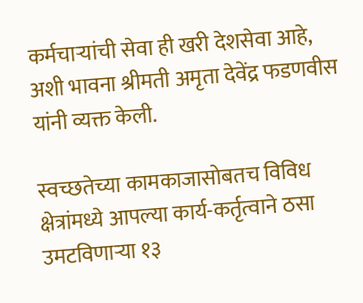कर्मचाऱ्यांची सेवा ही खरी देशसेवा आहे, अशी भावना श्रीमती अमृता देवेंद्र फडणवीस यांनी व्यक्त केली.

स्वच्छतेच्या कामकाजासोबतच विविध क्षेत्रांमध्ये आपल्या कार्य-कर्तृत्वाने ठसा उमटविणाऱ्या १३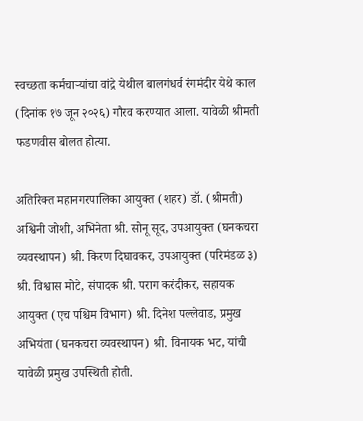स्वच्छता कर्मचाऱ्यांचा वांद्रे येथील बालगंधर्व रंगमंदीर येथे काल (दिनांक १७ जून २०२६) गौरव करण्यात आला. यावेळी श्रीमती फडणवीस बोलत होत्या.

अतिरिक्त महानगरपालिका आयुक्त (शहर) डॉ. (श्रीमती) अश्विनी जोशी, अभिनेता श्री. सोनू सूद, उपआयुक्त (घनकचरा व्यवस्थापन) श्री. किरण दिघावकर, उपआयुक्त (परिमंडळ ३) श्री. विश्वास मोटे, संपादक श्री. पराग करंदीकर, सहायक आयुक्त (एच पश्चिम विभाग) श्री. दिनेश पल्लेवाड, प्रमुख अभियंता (घनकचरा व्यवस्थापन) श्री. विनायक भट, यांची यावेळी प्रमुख उपस्थिती होती.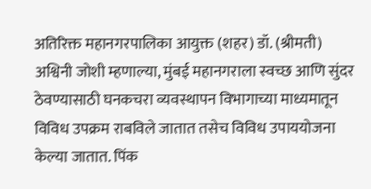अतिरिक्त महानगरपालिका आयुक्त (शहर) डॉ. (श्रीमती) अश्विनी जोशी म्हणाल्या, मुंबई महानगराला स्वच्छ आणि सुंदर ठेवण्यासाठी घनकचरा व्यवस्थापन विभागाच्या माध्यमातून विविध उपक्रम राबविले जातात तसेच विविध उपाययोजना केल्या जातात. पिंक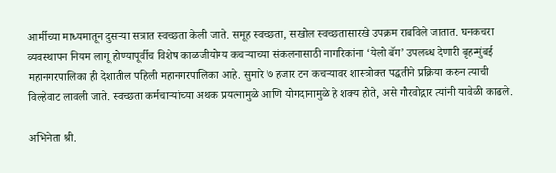आर्मीच्या माध्यमातून दुसऱ्या सत्रात स्वच्छता केली जाते. समूह स्वच्छता, सखोल स्वच्छतासारखे उपक्रम राबविले जातात. घनकचरा व्यवस्थापन नियम लागू होण्यापूर्वीच विशेष काळजीयोग्य कचऱ्याच्या संकलनासाठी नागरिकांना ‘येलो बॅग’ उपलब्ध देणारी बृहन्मुंबई महानगरपालिका ही देशातील पहिली महानगरपालिका आहे. सुमारे ७ हजार टन कचऱ्यावर शास्त्रोक्त पद्धतीने प्रक्रिया करुन त्याची विल्हेवाट लावली जाते. स्वच्छता कर्मचाऱ्यांच्या अथक प्रयत्नामुळे आणि योगदानामुळे हे शक्य होते, असे गौरवोद्गार त्यांनी यावेळी काढले.

अभिनेता श्री.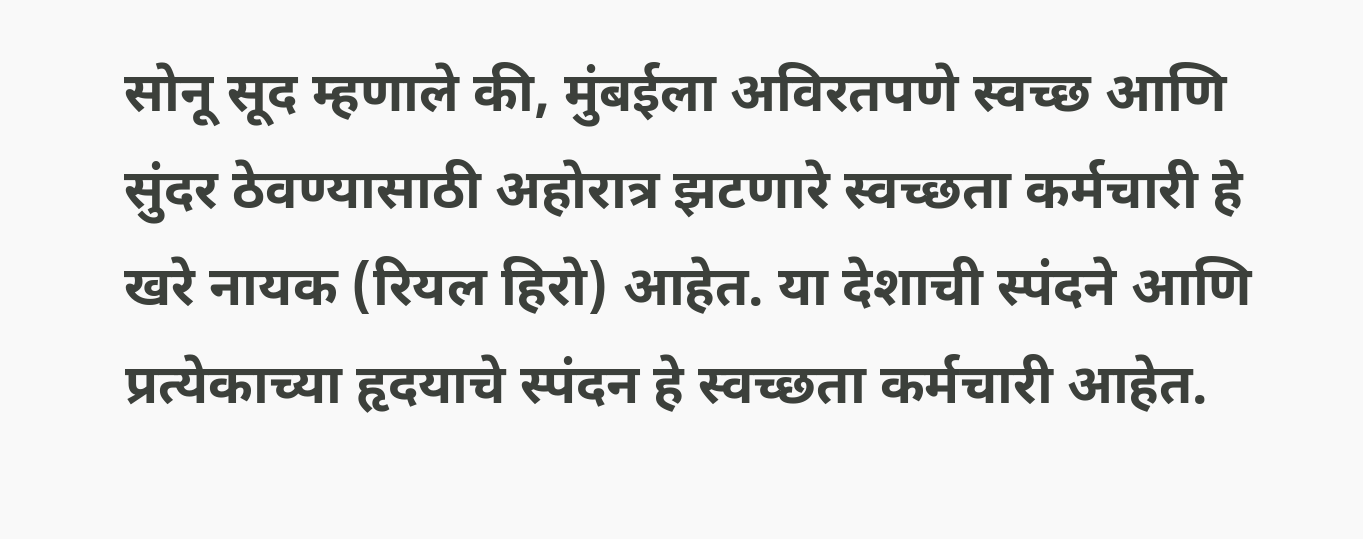सोनू सूद म्हणाले की, मुंबईला अविरतपणे स्वच्छ आणि सुंदर ठेवण्यासाठी अहोरात्र झटणारे स्वच्छता कर्मचारी हे खरे नायक (रियल हिरो) आहेत. या देशाची स्पंदने आणि प्रत्येकाच्या हृदयाचे स्पंदन हे स्वच्छता कर्मचारी आहेत.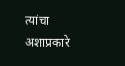त्यांचा अशाप्रकारे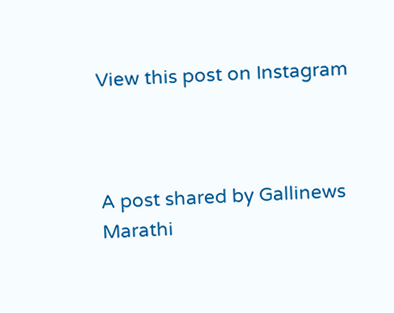View this post on Instagram



A post shared by Gallinews Marathi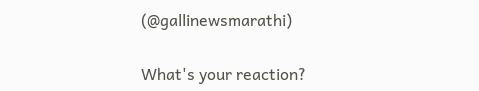(@gallinewsmarathi)

What's your reaction?